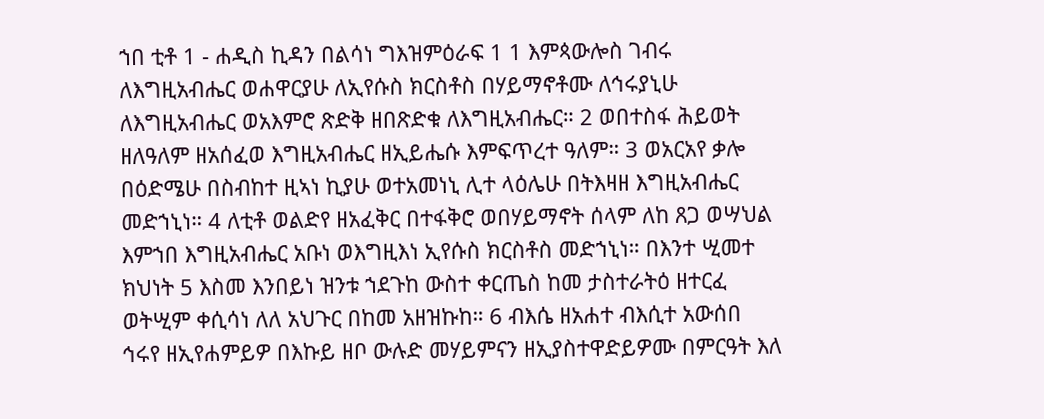ኀበ ቲቶ 1 - ሐዲስ ኪዳን በልሳነ ግእዝምዕራፍ 1 1 እምጳውሎስ ገብሩ ለእግዚአብሔር ወሐዋርያሁ ለኢየሱስ ክርስቶስ በሃይማኖቶሙ ለኅሩያኒሁ ለእግዚአብሔር ወአእምሮ ጽድቅ ዘበጽድቁ ለእግዚአብሔር። 2 ወበተስፋ ሕይወት ዘለዓለም ዘአሰፈወ እግዚአብሔር ዘኢይሔሱ እምፍጥረተ ዓለም። 3 ወአርአየ ቃሎ በዕድሜሁ በስብከተ ዚኣነ ኪያሁ ወተአመነኒ ሊተ ላዕሌሁ በትእዛዘ እግዚአብሔር መድኀኒነ። 4 ለቲቶ ወልድየ ዘአፈቅር በተፋቅሮ ወበሃይማኖት ሰላም ለከ ጸጋ ወሣህል እምኀበ እግዚአብሔር አቡነ ወእግዚእነ ኢየሱስ ክርስቶስ መድኀኒነ። በእንተ ሢመተ ክህነት 5 እስመ እንበይነ ዝንቱ ኀደጉከ ውስተ ቀርጤስ ከመ ታስተራትዕ ዘተርፈ ወትሢም ቀሲሳነ ለለ አህጉር በከመ አዘዝኩከ። 6 ብእሴ ዘአሐተ ብእሲተ አውሰበ ኅሩየ ዘኢየሐምይዎ በእኩይ ዘቦ ውሉድ መሃይምናን ዘኢያስተዋድይዎሙ በምርዓት እለ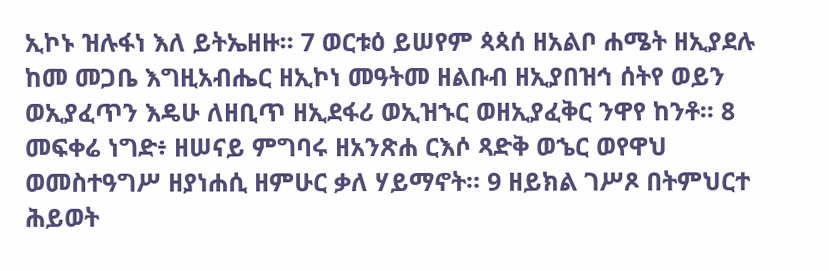ኢኮኑ ዝሉፋነ እለ ይትኤዘዙ። 7 ወርቱዕ ይሠየም ጳጳሰ ዘአልቦ ሐሜት ዘኢያደሉ ከመ መጋቤ እግዚአብሔር ዘኢኮነ መዓትመ ዘልቡብ ዘኢያበዝኅ ሰትየ ወይን ወኢያፈጥን እዴሁ ለዘቢጥ ዘኢደፋሪ ወኢዝኁር ወዘኢያፈቅር ንዋየ ከንቶ። 8 መፍቀሬ ነግድ፥ ዘሠናይ ምግባሩ ዘአንጽሐ ርእሶ ጻድቅ ወኄር ወየዋህ ወመስተዓግሥ ዘያነሐሲ ዘምሁር ቃለ ሃይማኖት። 9 ዘይክል ገሥጾ በትምህርተ ሕይወት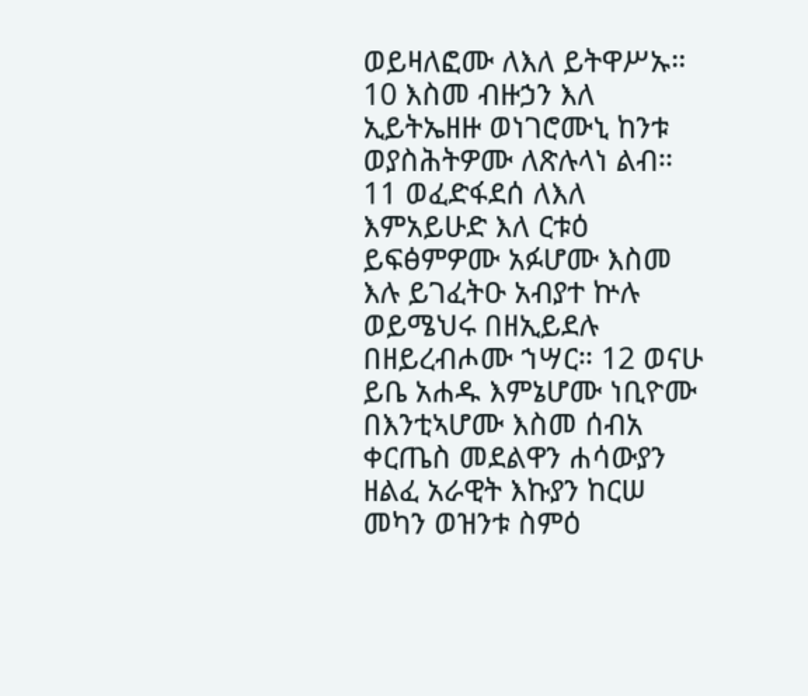ወይዛለፎሙ ለእለ ይትዋሥኡ። 10 እስመ ብዙኃን እለ ኢይትኤዘዙ ወነገሮሙኒ ከንቱ ወያስሕትዎሙ ለጽሉላነ ልብ። 11 ወፈድፋደሰ ለእለ እምአይሁድ እለ ርቱዕ ይፍፅምዎሙ አፉሆሙ እስመ እሉ ይገፈትዑ አብያተ ኵሉ ወይሜህሩ በዘኢይደሉ በዘይረብሖሙ ኀሣር። 12 ወናሁ ይቤ አሐዱ እምኔሆሙ ነቢዮሙ በእንቲኣሆሙ እስመ ሰብአ ቀርጤስ መደልዋን ሐሳውያን ዘልፈ አራዊት እኩያን ከርሠ መካን ወዝንቱ ስምዕ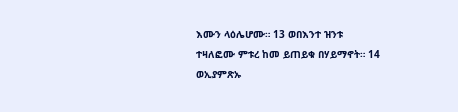እሙን ላዕሌሆሙ። 13 ወበእንተ ዝንቱ ተዛለፎሙ ምቱረ ከመ ይጠይቁ በሃይማኖት። 14 ወኢያምጽኡ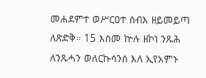መሐደምተ ወሥርዐተ ሰብእ ዘይመይጣ ለጽድቅ። 15 እስመ ኵሉ ዘኮነ ንጹሕ ለንጹሓን ወለርኩሳንሰ እለ ኢየአምኑ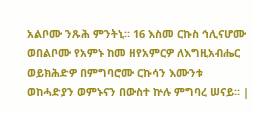አልቦሙ ንጹሕ ምንትኒ። 16 እስመ ርኩስ ኅሊናሆሙ ወበልቦሙ የአምኑ ከመ ዘየአምርዎ ለእግዚአብሔር ወይክሕድዎ በምግባሮሙ ርኩሳን እሙንቱ ወከሓድያን ወምኑናን በውስተ ኵሉ ምግባረ ሠናይ። |